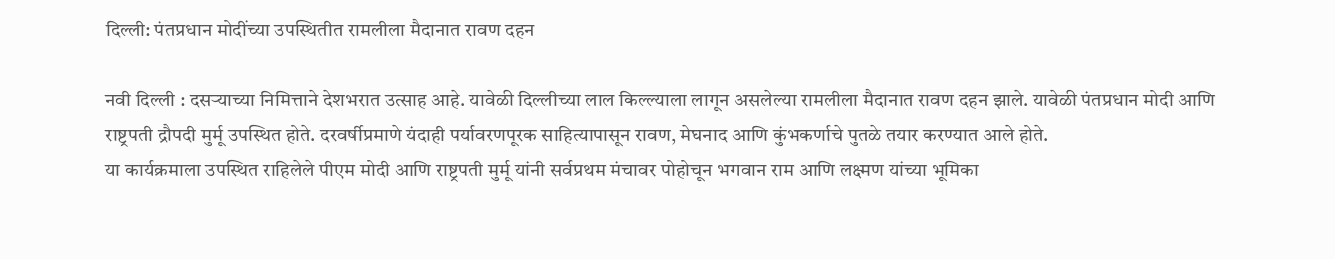दिल्ली: पंतप्रधान मोदींच्या उपस्थितीत रामलीला मैदानात रावण दहन

नवी दिल्ली : दसऱ्याच्या निमित्ताने देशभरात उत्साह आहे. यावेळी दिल्लीच्या लाल किल्ल्याला लागून असलेल्या रामलीला मैदानात रावण दहन झाले. यावेळी पंतप्रधान मोदी आणि राष्ट्रपती द्रौपदी मुर्मू उपस्थित होते. दरवर्षीप्रमाणे यंदाही पर्यावरणपूरक साहित्यापासून रावण, मेघनाद आणि कुंभकर्णाचे पुतळे तयार करण्यात आले होते.
या कार्यक्रमाला उपस्थित राहिलेले पीएम मोदी आणि राष्ट्रपती मुर्मू यांनी सर्वप्रथम मंचावर पोहोचून भगवान राम आणि लक्ष्मण यांच्या भूमिका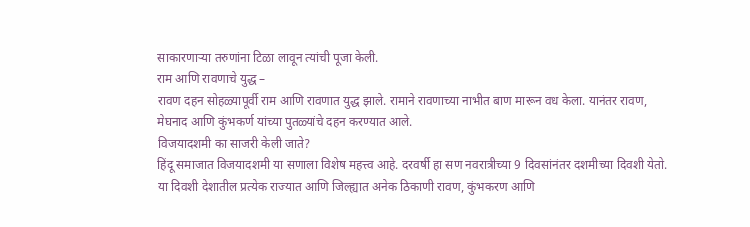साकारणाऱ्या तरुणांना टिळा लावून त्यांची पूजा केली.
राम आणि रावणाचे युद्ध –
रावण दहन सोहळ्यापूर्वी राम आणि रावणात युद्ध झाले. रामाने रावणाच्या नाभीत बाण मारून वध केला. यानंतर रावण, मेघनाद आणि कुंभकर्ण यांच्या पुतळ्यांचे दहन करण्यात आले.
विजयादशमी का साजरी केली जाते?
हिंदू समाजात विजयादशमी या सणाला विशेष महत्त्व आहे. दरवर्षी हा सण नवरात्रीच्या 9 दिवसांनंतर दशमीच्या दिवशी येतो. या दिवशी देशातील प्रत्येक राज्यात आणि जिल्ह्यात अनेक ठिकाणी रावण, कुंभकरण आणि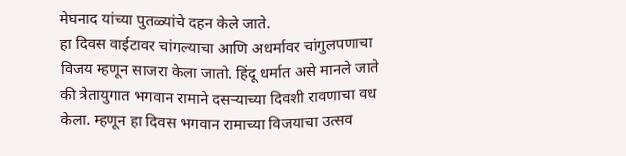मेघनाद यांच्या पुतळ्यांचे दहन केले जाते.
हा दिवस वाईटावर चांगल्याचा आणि अधर्मावर चांगुलपणाचा विजय म्हणून साजरा केला जातो. हिंदू धर्मात असे मानले जाते की त्रेतायुगात भगवान रामाने दसऱ्याच्या दिवशी रावणाचा वध केला. म्हणून हा दिवस भगवान रामाच्या विजयाचा उत्सव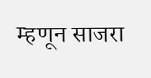म्हणून साजरा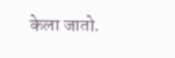केला जातो.